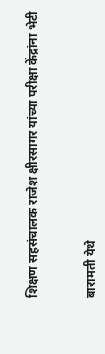शिक्षण सहसंचालक राजेश क्षीरसागर यांच्या परीक्षा केंद्रांना भेटी


बारामती येथे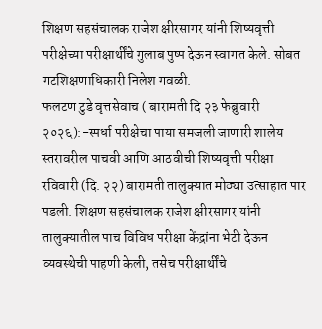शिक्षण सहसंचालक राजेश क्षीरसागर यांनी शिष्यवृत्ती परीक्षेच्या परीक्षार्थींचे गुलाब पुष्प देऊन स्वागत केले. सोबत गटशिक्षणाधिकारी निलेश गवळी.
फलटण टुडे वृत्तसेवाच ( बारामती दि २३ फेब्रुवारी २०२६):-स्पर्धा परीक्षेचा पाया समजली जाणारी शालेय स्तरावरील पाचवी आणि आठवीची शिष्यवृत्ती परीक्षा रविवारी (दि. २२) बारामती तालुक्यात मोठ्या उत्साहात पार पडली. शिक्षण सहसंचालक राजेश क्षीरसागर यांनी तालुक्यातील पाच विविध परीक्षा केंद्रांना भेटी देऊन व्यवस्थेची पाहणी केली, तसेच परीक्षार्थींचे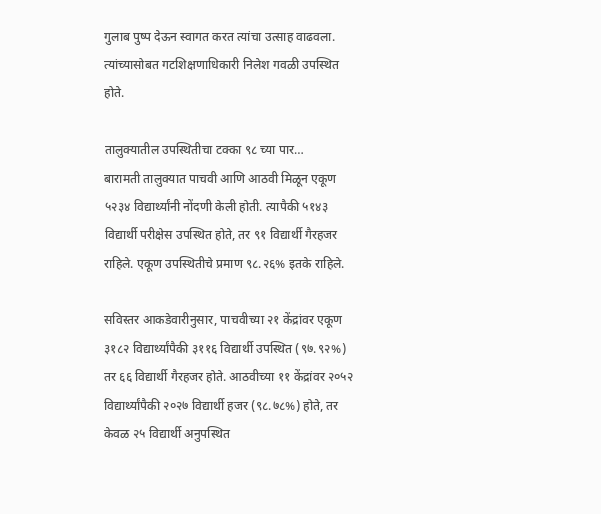गुलाब पुष्प देऊन स्वागत करत त्यांचा उत्साह वाढवला. त्यांच्यासोबत गटशिक्षणाधिकारी निलेश गवळी उपस्थित होते.

तालुक्यातील उपस्थितीचा टक्का ९८ च्या पार…
बारामती तालुक्यात पाचवी आणि आठवी मिळून एकूण ५२३४ विद्यार्थ्यांनी नोंदणी केली होती. त्यापैकी ५१४३ विद्यार्थी परीक्षेस उपस्थित होते, तर ९१ विद्यार्थी गैरहजर राहिले. एकूण उपस्थितीचे प्रमाण ९८.२६% इतके राहिले.

सविस्तर आकडेवारीनुसार, पाचवीच्या २१ केंद्रांवर एकूण ३१८२ विद्यार्थ्यांपैकी ३११६ विद्यार्थी उपस्थित (९७.९२%) तर ६६ विद्यार्थी गैरहजर होते. आठवीच्या ११ केंद्रांवर २०५२ विद्यार्थ्यांपैकी २०२७ विद्यार्थी हजर (९८.७८%) होते, तर केवळ २५ विद्यार्थी अनुपस्थित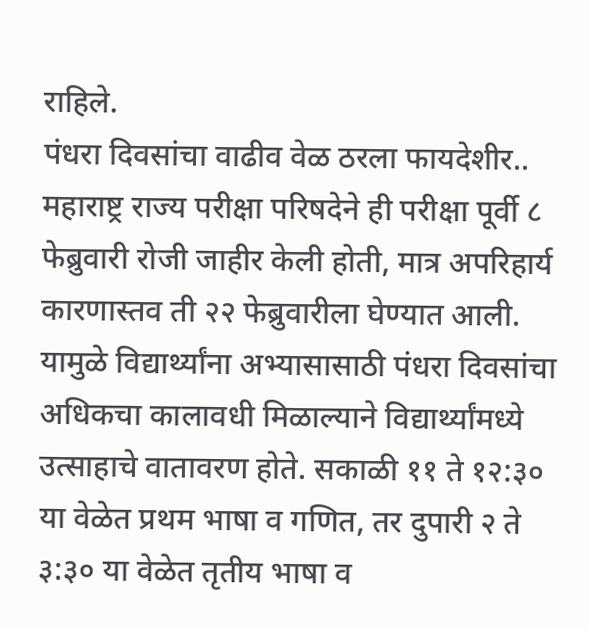राहिले.
पंधरा दिवसांचा वाढीव वेळ ठरला फायदेशीर..
महाराष्ट्र राज्य परीक्षा परिषदेने ही परीक्षा पूर्वी ८ फेब्रुवारी रोजी जाहीर केली होती, मात्र अपरिहार्य कारणास्तव ती २२ फेब्रुवारीला घेण्यात आली. यामुळे विद्यार्थ्यांना अभ्यासासाठी पंधरा दिवसांचा अधिकचा कालावधी मिळाल्याने विद्यार्थ्यांमध्ये उत्साहाचे वातावरण होते. सकाळी ११ ते १२:३० या वेळेत प्रथम भाषा व गणित, तर दुपारी २ ते ३:३० या वेळेत तृतीय भाषा व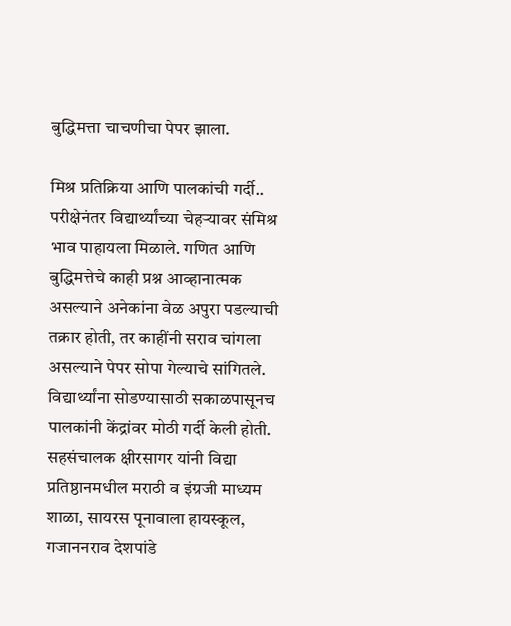बुद्धिमत्ता चाचणीचा पेपर झाला.

मिश्र प्रतिक्रिया आणि पालकांची गर्दी..
परीक्षेनंतर विद्यार्थ्यांच्या चेहऱ्यावर संमिश्र भाव पाहायला मिळाले. गणित आणि बुद्धिमत्तेचे काही प्रश्न आव्हानात्मक असल्याने अनेकांना वेळ अपुरा पडल्याची तक्रार होती, तर काहींनी सराव चांगला असल्याने पेपर सोपा गेल्याचे सांगितले. विद्यार्थ्यांना सोडण्यासाठी सकाळपासूनच पालकांनी केंद्रांवर मोठी गर्दी केली होती.
सहसंचालक क्षीरसागर यांनी विद्या प्रतिष्ठानमधील मराठी व इंग्रजी माध्यम शाळा, सायरस पूनावाला हायस्कूल, गजाननराव देशपांडे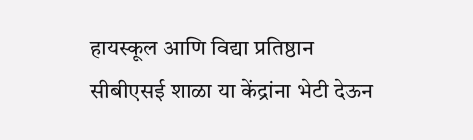हायस्कूल आणि विद्या प्रतिष्ठान सीबीएसई शाळा या केंद्रांना भेटी देऊन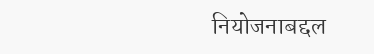नियोजनाबद्दल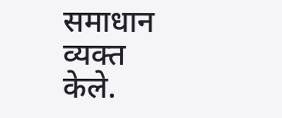समाधान व्यक्त केले.